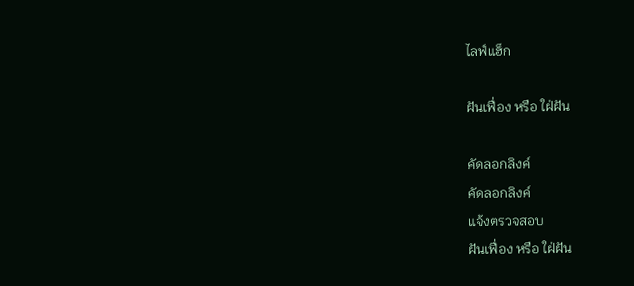ไลฟ์แฮ็ก

ฝันเฟื่อง หรือ ใฝ่ฝัน

คัดลอกลิงค์
คัดลอกลิงค์
แจ้งตรวจสอบ
ฝันเฟื่อง หรือ ใฝ่ฝัน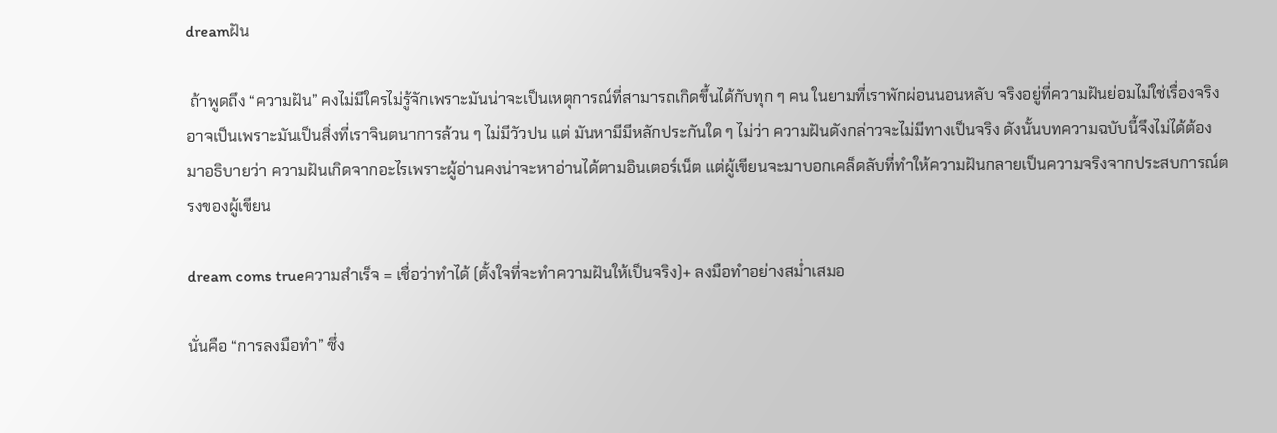dreamฝัน

 ถ้าพูดถึง “ความฝัน” คงไม่มีใครไม่รู้จักเพราะมันน่าจะเป็นเหตุการณ์ที่สามารถเกิดขึ้นได้กับทุก ๆ คน ในยามที่เราพักผ่อนนอนหลับ จริงอยู่ที่ความฝันย่อมไม่ใช่เรื่องจริง อาจเป็นเพราะมันเป็นสิ่งที่เราจินตนาการล้วน ๆ ไม่มีวัวปน แต่ มันหามีมีหลักประกันใด ๆ ไม่ว่า ความฝันดังกล่าวจะไม่มีทางเป็นจริง ดังนั้นบทความฉบับนี้จึงไม่ได้ต้องมาอธิบายว่า ความฝันเกิดจากอะไรเพราะผู้อ่านคงน่าจะหาอ่านได้ตามอินเตอร์เน็ต แต่ผู้เขียนจะมาบอกเคล็ดลับที่ทำให้ความฝันกลายเป็นความจริงจากประสบการณ์ตรงของผู้เขียน

dream coms trueความสำเร็จ = เชื่อว่าทำได้ (ตั้งใจที่จะทำความฝันให้เป็นจริง)+ ลงมือทำอย่างสม่ำเสมอ

นั่นคือ “การลงมือทำ” ซึ่ง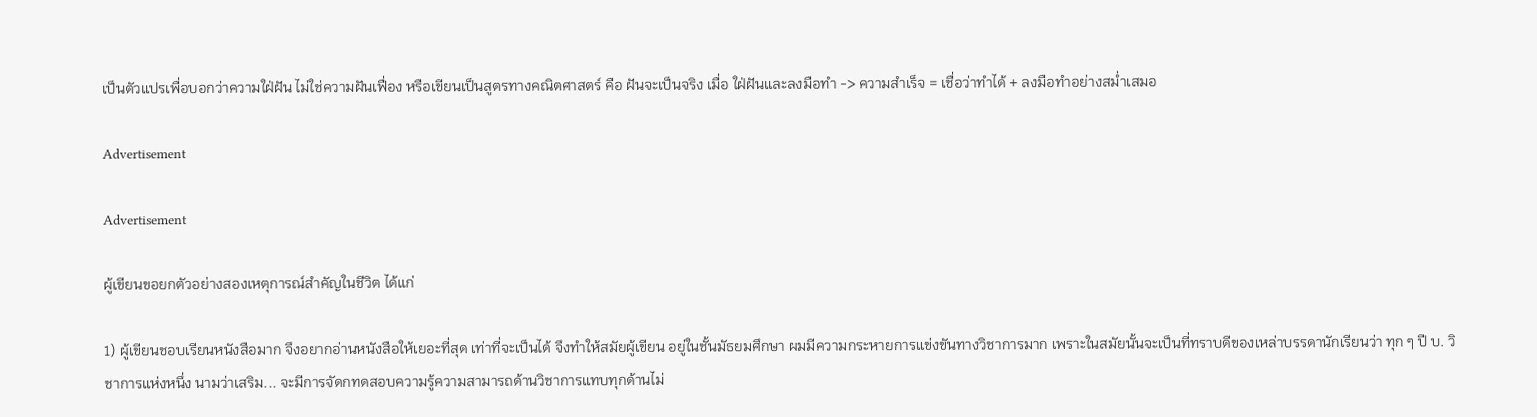เป็นตัวแปรเพื่อบอกว่าความใฝ่ฝัน ไม่ใช่ความฝันเฟื่อง หรือเขียนเป็นสูตรทางคณิตศาสตร์ คือ ฝันจะเป็นจริง เมื่อ ใฝ่ฝันและลงมือทำ -> ความสำเร็จ = เชื่อว่าทำได้ + ลงมือทำอย่างสม่ำเสมอ

Advertisement

Advertisement

ผู้เขียนขอยกตัวอย่างสองเหตุการณ์สำคัญในชีวิต ได้แก่

1) ผู้เขียนชอบเรียนหนังสือมาก จึงอยากอ่านหนังสือให้เยอะที่สุด เท่าที่จะเป็นได้ จึงทำให้สมัยผู้เขียน อยู่ในชั้นมัธยมศึกษา ผมมีความกระหายการแข่งขันทางวิชาการมาก เพราะในสมัยนั้นจะเป็นที่ทราบดีของเหล่าบรรดานักเรียนว่า ทุก ๆ ปี บ. วิชาการแห่งหนึ่ง นามว่าเสริม... จะมีการจัดกทดสอบความรู้ความสามารถด้านวิชาการแทบทุกด้านไม่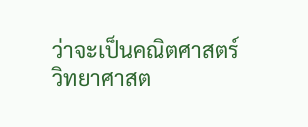ว่าจะเป็นคณิตศาสตร์ วิทยาศาสต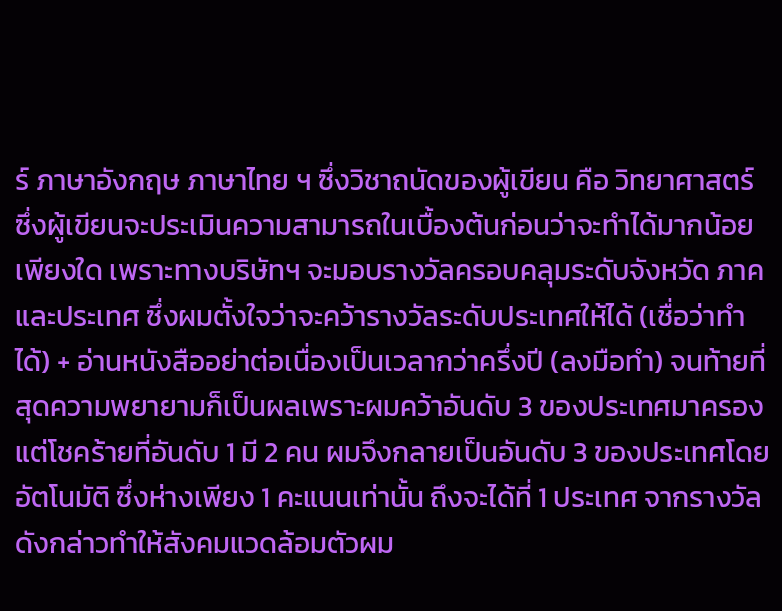ร์ ภาษาอังกฤษ ภาษาไทย ฯ ซึ่งวิชาถนัดของผู้เขียน คือ วิทยาศาสตร์ ซึ่งผู้เขียนจะประเมินความสามารถในเบื้องต้นก่อนว่าจะทำได้มากน้อยเพียงใด เพราะทางบริษัทฯ จะมอบรางวัลครอบคลุมระดับจังหวัด ภาค และประเทศ ซึ่งผมตั้งใจว่าจะคว้ารางวัลระดับประเทศให้ได้ (เชื่อว่าทำได้) + อ่านหนังสืออย่าต่อเนื่องเป็นเวลากว่าครึ่งปี (ลงมือทำ) จนท้ายที่สุดความพยายามก็เป็นผลเพราะผมคว้าอันดับ 3 ของประเทศมาครอง แต่โชคร้ายที่อันดับ 1 มี 2 คน ผมจึงกลายเป็นอันดับ 3 ของประเทศโดยอัตโนมัติ ซึ่งห่างเพียง 1 คะแนนเท่านั้น ถึงจะได้ที่ 1 ประเทศ จากรางวัลดังกล่าวทำให้สังคมแวดล้อมตัวผม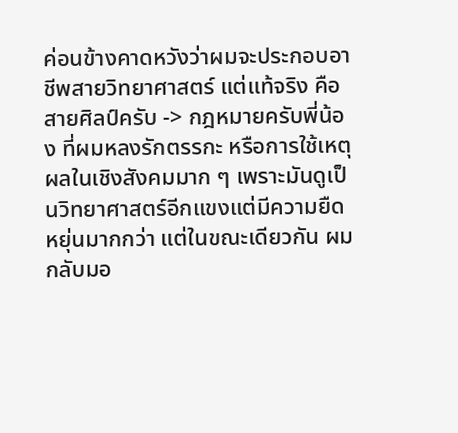ค่อนข้างคาดหวังว่าผมจะประกอบอาชีพสายวิทยาศาสตร์ แต่แท้จริง คือ สายศิลป์ครับ -> กฎหมายครับพี่น้อง ที่ผมหลงรักตรรกะ หรือการใช้เหตุผลในเชิงสังคมมาก ๆ เพราะมันดูเป็นวิทยาศาสตร์อีกแขงแต่มีความยืดหยุ่นมากกว่า แต่ในขณะเดียวกัน ผมกลับมอ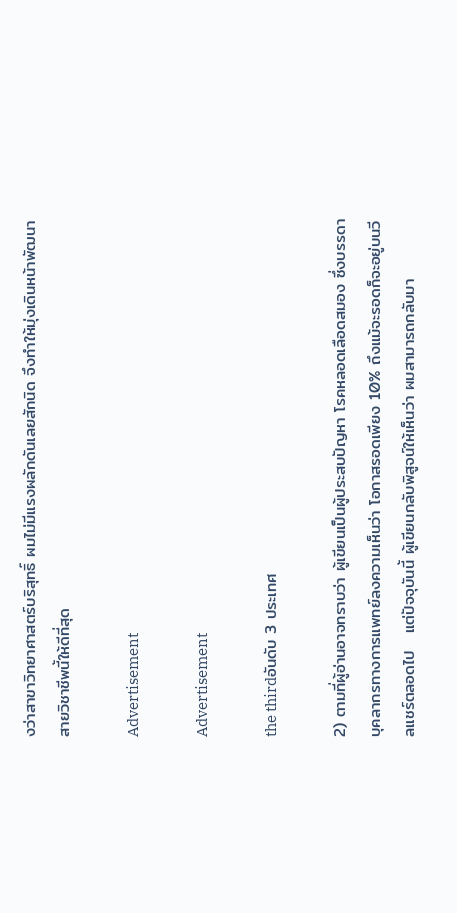งว่าสาขาวิทยาศาสตร์บริสุทธิ์ ผมไม่มีแรงผลักดันเลยสักนิด จึงทำให้มุ่งเดินหน้าพัฒนาสายวิชาชีพนี้ให้ดีที่สุด

Advertisement

Advertisement

the thirdอันดับ 3 ประเทศ

2) ตามที่ผู้อ่านอาจทราบว่า ผู้เขียนเป็นผู้ประสบปัญหา โรคหลอดเลือดสมอง ซึ่งบรรดาบุคลากรทางการแพทย์ลงความเห็นว่า โอกาสรอดเพียง 10% ถึงแม้จะรอดก็จะอยู่บนวีลแชร์ตลอดไป   แต่ปัจจุบันนี้ ผู้เขียนกลับพิสูจน์ให้เห็นว่า ผมสามารถกลับมา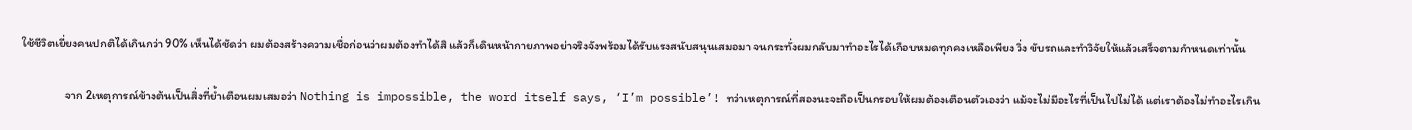ใช้ชีวิตเยี่ยงคนปกติได้เกินกว่า 90% เห็นได้ชัดว่า ผมต้องสร้างความเชื่อก่อนว่าผมต้องทำได้สิ แล้วก็เดินหน้ากายภาพอย่าจริงจังพร้อมได้รับแรงสนับสนุนเสมอมา จนกระทั่งผมกลับมาทำอะไรได้เกือบหมดทุกคงเหลือเพียง วิ่ง ขับรถและทำวิจัยให้แล้วเสร็จตามกำหนดเท่านั้น

                จาก 2เหตุการณ์ข้างต้นเป็นสิ่งที่ย้ำเตือนผมเสมอว่า Nothing is impossible, the word itself says, ‘I’m possible’! ทว่าเหตุการณ์ที่สองนะจะถือเป็นกรอบให้ผมต้องเตือนตัวเองว่า แม้จะไม่มีอะไรที่เป็นไปไม่ได้ แต่เราต้องไม่ทำอะไรเกิน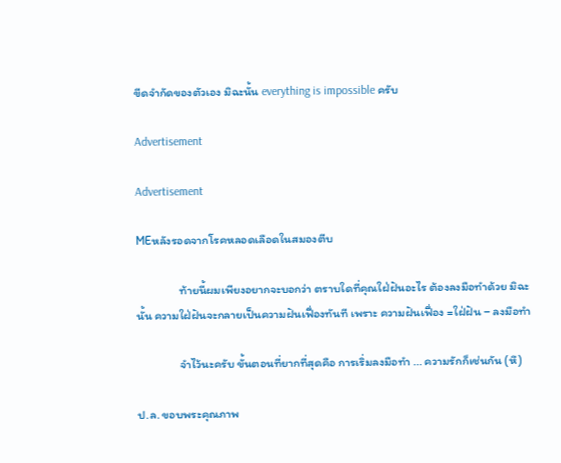ขีดจำกัดของตัวเอง มิฉะนั้น everything is impossible ครับ

Advertisement

Advertisement

MEหลังรอดจากโรคหลอดเลือดในสมองตีบ

                ท้ายนี้ผมเพียงอยากจะบอกว่า ตราบใดที่คุณใฝ่ฝันอะไร ต้องลงมือทำด้วย มิฉะนั้น ความใฝ่ฝันจะกลายเป็นความฝันเฟื่องทันที เพราะ ความฝันเฟื่อง =ใฝ่ฝัน – ลงมือทำ

                จำไว้นะครับ ขั้นตอนที่ยากที่สุดคือ การเริ่มลงมือทำ ... ความรักก็เช่นกัน (หึ)

ป.ล. ขอบพระคุณภาพ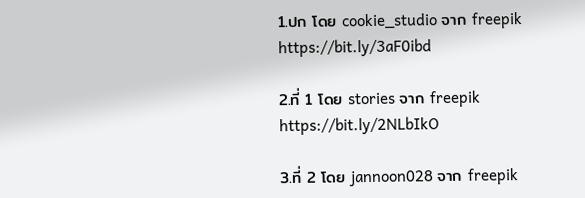1.ปก โดย cookie_studio จาก freepik https://bit.ly/3aF0ibd

2.ที่ 1 โดย stories จาก freepik https://bit.ly/2NLbIkO

3.ที่ 2 โดย jannoon028 จาก freepik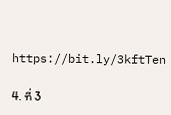https://bit.ly/3kftTen

4. ที่ 3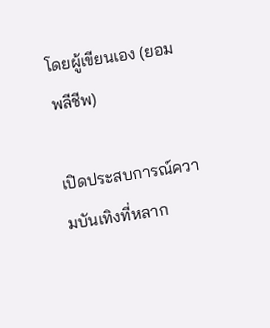โดยผู้เขียนเอง (ยอมพลีชีพ)

เปิดประสบการณ์ความบันเทิงที่หลาก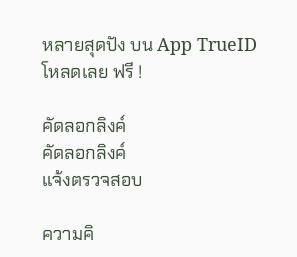หลายสุดปัง บน App TrueID โหลดเลย ฟรี !

คัดลอกลิงค์
คัดลอกลิงค์
แจ้งตรวจสอบ

ความคิ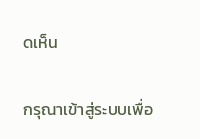ดเห็น

กรุณาเข้าสู่ระบบเพื่อ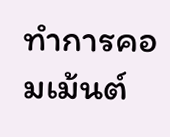ทำการคอมเม้นต์